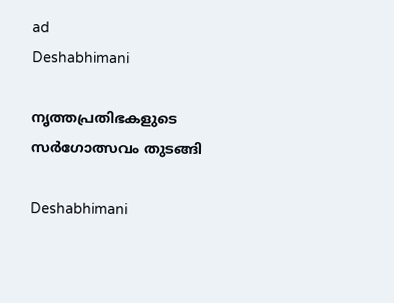ad
Deshabhimani

നൃത്തപ്രതിഭകളുടെ
സർഗോത്സവം തുടങ്ങി

Deshabhimani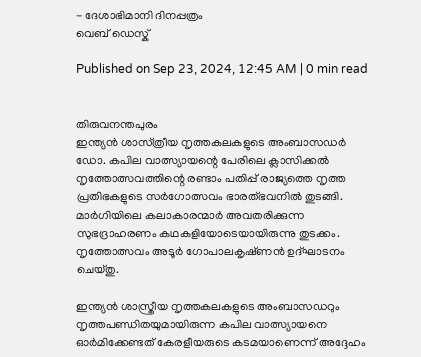- ദേശാഭിമാനി ദിനപ്പത്രം
വെബ് ഡെസ്ക്

Published on Sep 23, 2024, 12:45 AM | 0 min read


തിരുവനന്തപുരം
ഇന്ത്യൻ ശാസ്‌ത്രീയ നൃത്തകലകളുടെ അംബാസഡർ ഡോ. കപില വാത്സ്യായന്റെ പേരിലെ ക്ലാസിക്കൽ നൃത്തോത്സവത്തിന്റെ രണ്ടാം പതിപ്പ് രാജ്യത്തെ നൃത്ത പ്രതിഭകളുടെ സർഗോത്സവം ഭാരത്‌ഭവനിൽ തുടങ്ങി. മാർഗിയിലെ കലാകാരന്മാർ അവതരിക്കുന്ന സുഭദ്രാഹരണം കഥകളിയോടെയായിരുന്നു തുടക്കം. നൃത്തോത്സവം അടൂർ ഗോപാലകൃഷ്‌ണൻ ഉദ്‌ഘാടനം ചെയ്‌തു.

ഇന്ത്യൻ ശാസ്ത്രീയ നൃത്തകലകളുടെ അംബാസഡറും നൃത്തപണ്ഡിതയുമായിരുന്ന കപില വാത്സ്യായനെ ഓർമിക്കേണ്ടത് കേരളീയരുടെ കടമയാണെന്ന് അദ്ദേഹം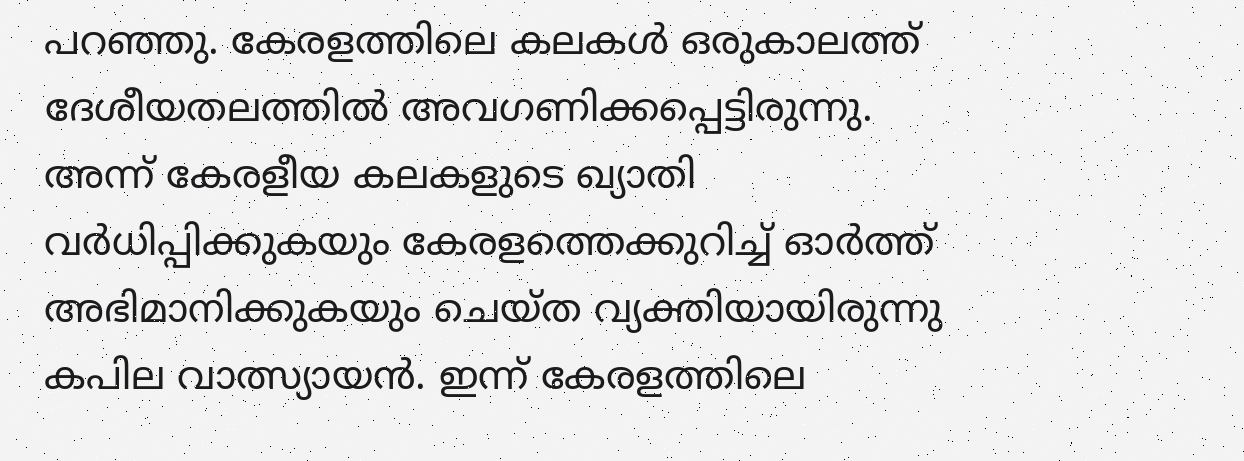പറഞ്ഞു. കേരളത്തിലെ കലകൾ ഒരുകാലത്ത് ദേശീയതലത്തിൽ അവഗണിക്കപ്പെട്ടിരുന്നു. അന്ന് കേരളീയ കലകളുടെ ഖ്യാതി വർധിപ്പിക്കുകയും കേരളത്തെക്കുറിച്ച് ഓർത്ത് അഭിമാനിക്കുകയും ചെയ്ത വ്യക്തിയായിരുന്നു കപില വാത്സ്യായൻ. ഇന്ന് കേരളത്തിലെ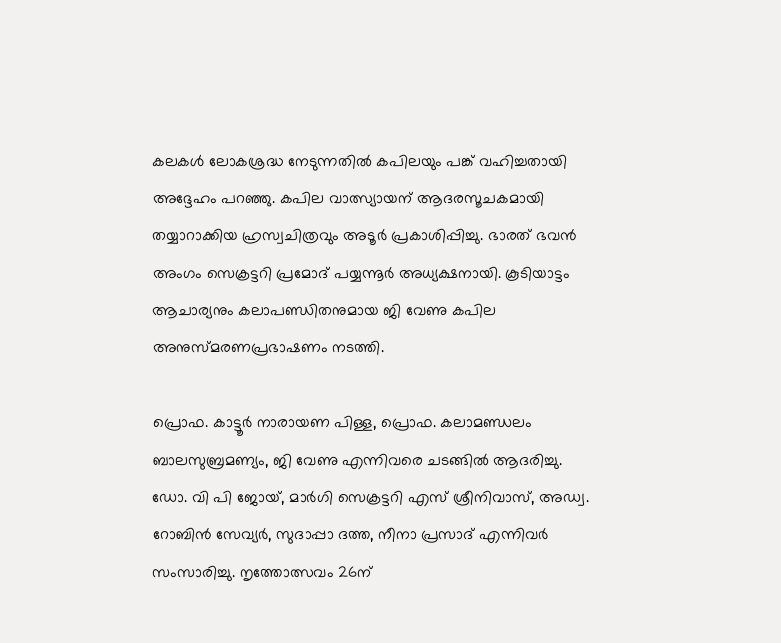കലകൾ ലോകശ്രദ്ധ നേടുന്നതിൽ കപിലയും പങ്ക് വഹിച്ചതായി അദ്ദേഹം പറഞ്ഞു. കപില വാത്സ്യായന് ആദരസൂചകമായി തയ്യാറാക്കിയ ഹ്രസ്വചിത്രവും അടൂർ പ്രകാശിപ്പിച്ചു. ഭാരത് ഭവൻ അംഗം സെക്രട്ടറി പ്രമോദ് പയ്യന്നൂർ അധ്യക്ഷനായി. കൂടിയാട്ടം ആചാര്യനും കലാപണ്ഡിതനുമായ ജി വേണു കപില അനുസ്മരണപ്രഭാഷണം നടത്തി.

പ്രൊഫ. കാട്ടൂർ നാരായണ പിള്ള, പ്രൊഫ. കലാമണ്ഡലം ബാലസുബ്രമണ്യം, ജി വേണു എന്നിവരെ ചടങ്ങിൽ ആദരിച്ചു. ഡോ. വി പി ജോയ്, മാർഗി സെക്രട്ടറി എസ് ശ്രീനിവാസ്, അഡ്വ. റോബിൻ സേവ്യർ, സുദാപ്പാ ദത്ത, നീനാ പ്രസാദ് എന്നിവര്‍ സംസാരിച്ചു. നൃത്തോത്സവം 26ന്‌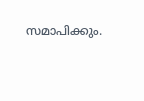സമാപിക്കും.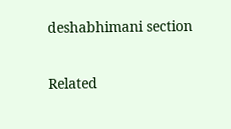deshabhimani section

Related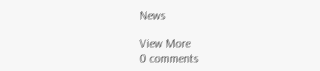News

View More
0 comments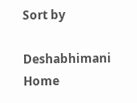Sort by

Deshabhimani
Home